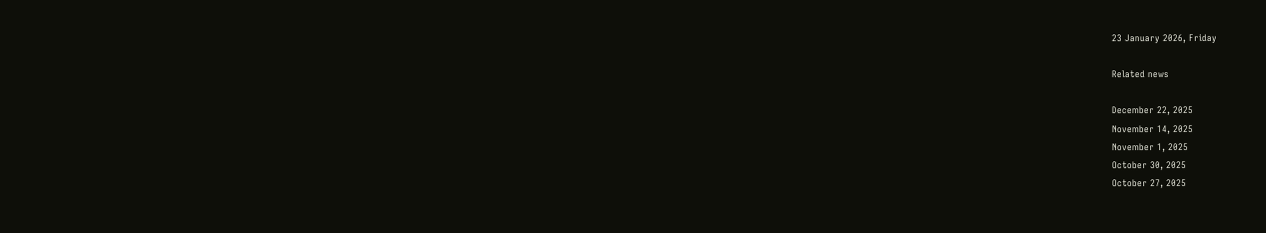23 January 2026, Friday

Related news

December 22, 2025
November 14, 2025
November 1, 2025
October 30, 2025
October 27, 2025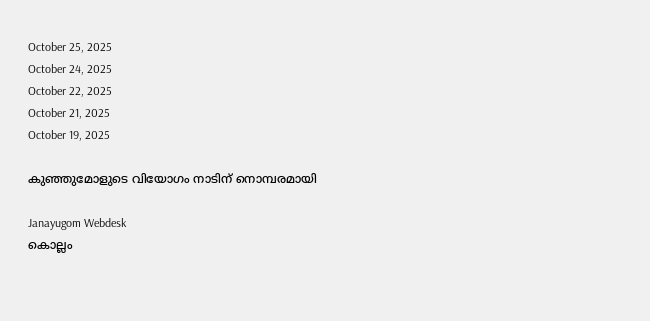October 25, 2025
October 24, 2025
October 22, 2025
October 21, 2025
October 19, 2025

കുഞ്ഞുമോളുടെ വിയോഗം നാടിന് നൊമ്പരമായി

Janayugom Webdesk
കൊല്ലം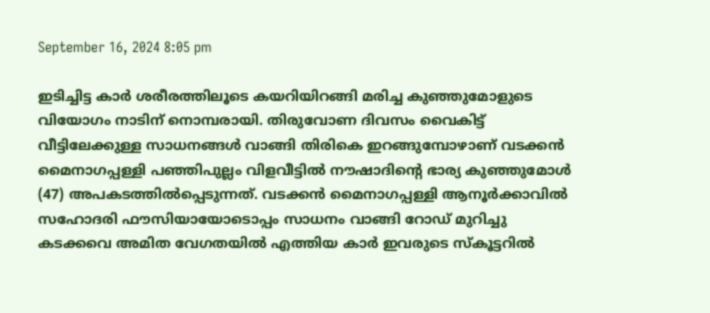September 16, 2024 8:05 pm

ഇടിച്ചിട്ട കാർ ശരീരത്തിലൂടെ കയറിയിറങ്ങി മരിച്ച കുഞ്ഞുമോളുടെ വിയോഗം നാടിന് നൊമ്പരായി. തിരുവോണ ദിവസം വൈകിട്ട് വീട്ടിലേക്കുള്ള സാധനങ്ങൾ വാങ്ങി തിരികെ ഇറങ്ങുമ്പോഴാണ് വടക്കൻ മൈനാഗപ്പള്ളി പഞ്ഞിപുല്ലം വിളവീട്ടിൽ നൗഷാദിന്റെ ഭാര്യ കുഞ്ഞുമോൾ (47) അപകടത്തില്‍പ്പെടുന്നത്. വടക്കൻ മൈനാഗപ്പള്ളി ആനൂർക്കാവിൽ സഹോദരി ഫൗസിയായോടൊപ്പം സാധനം വാങ്ങി റോഡ് മുറിച്ചു കടക്കവെ അമിത വേഗതയിൽ എത്തിയ കാർ ഇവരുടെ സ്കൂട്ടറിൽ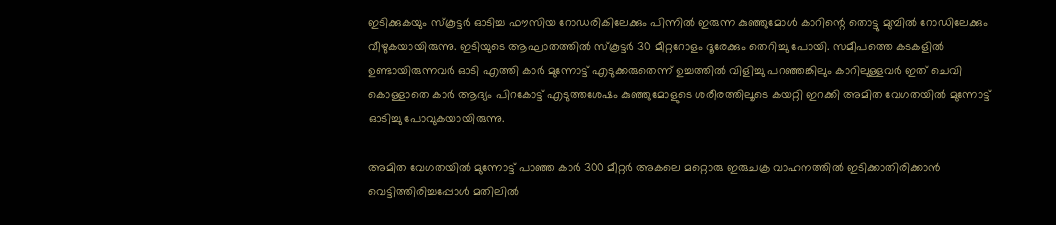ഇടിക്കുകയും സ്കൂട്ടർ ഓടിച്ച ഫൗസിയ റോഡരികിലേക്കും പിന്നിൽ ഇരുന്ന കുഞ്ഞുമോൾ കാറിന്റെ തൊട്ടു മുമ്പിൽ റോഡിലേക്കും വീഴുകയായിരുന്നു. ഇടിയുടെ ആഘാതത്തിൽ സ്കൂട്ടർ 30 മീറ്ററോളം ദൂരേക്കും തെറിച്ചു പോയി. സമീപത്തെ കടകളിൽ ഉണ്ടായിരുന്നവർ ഓടി എത്തി കാർ മുന്നോട്ട് എടുക്കരുതെന്ന് ഉച്ചത്തിൽ വിളിച്ചു പറഞ്ഞങ്കിലും കാറിലുള്ളവർ ഇത് ചെവി കൊള്ളാതെ കാർ ആദ്യം പിറകോട്ട് എടുത്തശേഷം കുഞ്ഞുമോളുടെ ശരീരത്തിലൂടെ കയറ്റി ഇറക്കി അമിത വേഗതയിൽ മുന്നോട്ട് ഓടിച്ചു പോവുകയായിരുന്നു.

അമിത വേഗതയിൽ മുന്നോട്ട് പാഞ്ഞ കാർ 300 മീറ്റർ അകലെ മറ്റൊരു ഇരുചക്ര വാഹനത്തിൽ ഇടിക്കാതിരിക്കാൻ വെട്ടിത്തിരിച്ചപ്പോൾ മതിലിൽ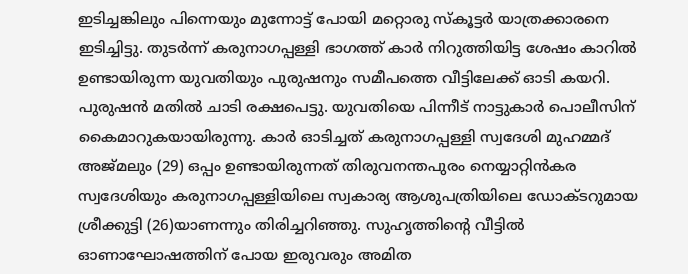ഇടിച്ചങ്കിലും പിന്നെയും മുന്നോട്ട് പോയി മറ്റൊരു സ്കൂട്ടർ യാത്രക്കാരനെ ഇടിച്ചിട്ടു. തുടർന്ന് കരുനാഗപ്പള്ളി ഭാഗത്ത് കാർ നിറുത്തിയിട്ട ശേഷം കാറിൽ ഉണ്ടായിരുന്ന യുവതിയും പുരുഷനും സമീപത്തെ വീട്ടിലേക്ക് ഓടി കയറി. പുരുഷൻ മതിൽ ചാടി രക്ഷപെട്ടു. യുവതിയെ പിന്നീട് നാട്ടുകാർ പൊലീസിന് കൈമാറുകയായിരുന്നു. കാർ ഓടിച്ചത് കരുനാഗപ്പള്ളി സ്വദേശി മുഹമ്മദ് അജ്മലും (29) ഒപ്പം ഉണ്ടായിരുന്നത് തിരുവനന്തപുരം നെയ്യാറ്റിൻകര സ്വദേശിയും കരുനാഗപ്പള്ളിയിലെ സ്വകാര്യ ആശുപത്രിയിലെ ഡോക്ടറുമായ ശ്രീക്കുട്ടി (26)യാണന്നും തിരിച്ചറിഞ്ഞു. സുഹൃത്തിന്റെ വീട്ടിൽ ഓണാഘോഷത്തിന് പോയ ഇരുവരും അമിത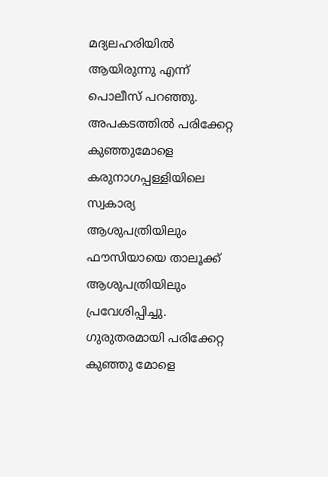മദ്യലഹരിയിൽ ആയിരുന്നു എന്ന് പൊലീസ് പറഞ്ഞു. അപകടത്തിൽ പരിക്കേറ്റ കുഞ്ഞുമോളെ കരുനാഗപ്പള്ളിയിലെ സ്വകാര്യ ആശുപത്രിയിലും ഫൗസിയായെ താലൂക്ക് ആശുപത്രിയിലും പ്രവേശിപ്പിച്ചു. ഗുരുതരമായി പരിക്കേറ്റ കുഞ്ഞു മോളെ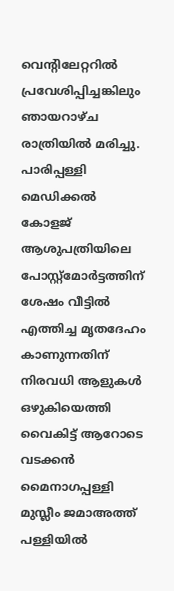വെന്റിലേറ്ററിൽ പ്രവേശിപ്പിച്ചങ്കിലും ഞായറാഴ്ച രാത്രിയിൽ മരിച്ചു. പാരിപ്പള്ളി മെഡിക്കൽ കോളജ് ആശുപത്രിയിലെ പോസ്റ്റ്മോർട്ടത്തിന് ശേഷം വീട്ടിൽ എത്തിച്ച മൃതദേഹം കാണുന്നതിന് നിരവധി ആളുകൾ ഒഴുകിയെത്തി വൈകിട്ട് ആറോടെ വടക്കൻ മൈനാഗപ്പള്ളി മുസ്ലീം ജമാഅത്ത് പള്ളിയിൽ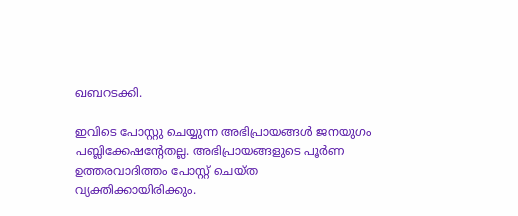ഖബറടക്കി.

ഇവിടെ പോസ്റ്റു ചെയ്യുന്ന അഭിപ്രായങ്ങള്‍ ജനയുഗം പബ്ലിക്കേഷന്റേതല്ല. അഭിപ്രായങ്ങളുടെ പൂര്‍ണ ഉത്തരവാദിത്തം പോസ്റ്റ് ചെയ്ത വ്യക്തിക്കായിരിക്കും.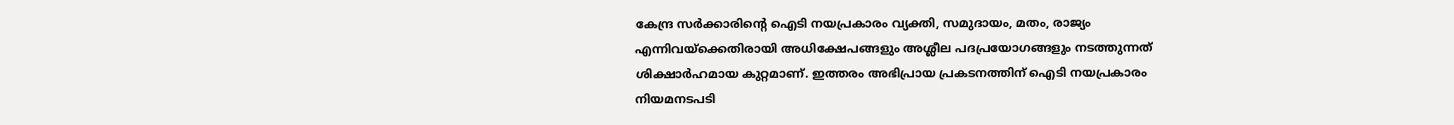കേന്ദ്ര സര്‍ക്കാരിന്റെ ഐടി നയപ്രകാരം വ്യക്തി, സമുദായം, മതം, രാജ്യം എന്നിവയ്‌ക്കെതിരായി അധിക്ഷേപങ്ങളും അശ്ലീല പദപ്രയോഗങ്ങളും നടത്തുന്നത് ശിക്ഷാര്‍ഹമായ കുറ്റമാണ്. ഇത്തരം അഭിപ്രായ പ്രകടനത്തിന് ഐടി നയപ്രകാരം നിയമനടപടി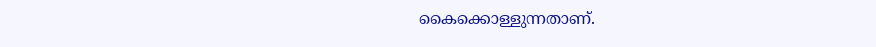കൈക്കൊള്ളുന്നതാണ്.